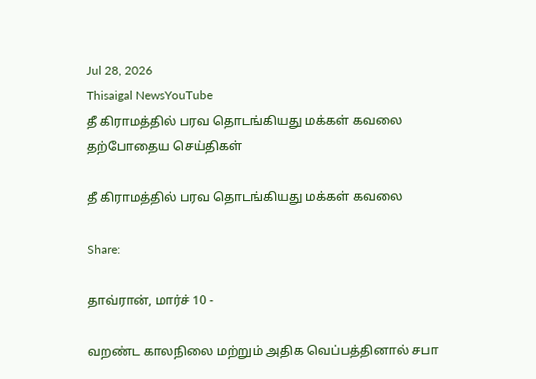Jul 28, 2026
Thisaigal NewsYouTube
தீ கிராமத்தில் பரவ தொடங்கியது மக்கள் கவலை
தற்போதைய செய்திகள்

தீ கிராமத்தில் பரவ தொடங்கியது மக்கள் கவலை

Share:

தாவ்ரான், மார்ச் 10 -

வறண்ட காலநிலை மற்றும் அதிக வெப்பத்தினால் சபா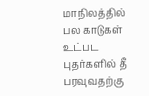மாநிலத்தில் பல காடுகள் உட்பட புதர்களில் தீ பரவுவதற்கு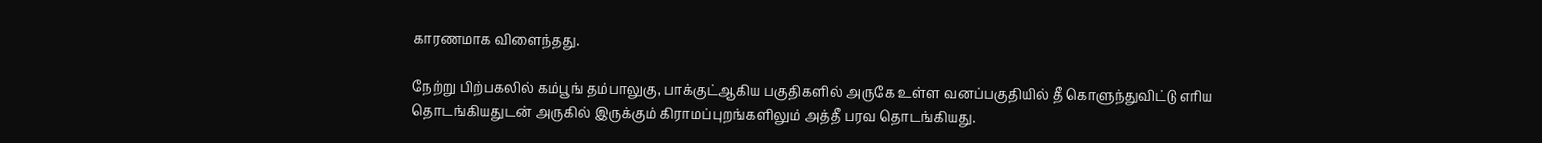காரணமாக விளைந்தது.

நேற்று பிற்பகலில் கம்பூங் தம்பாலுகு, பாக்குட்ஆகிய பகுதிகளில் அருகே உள்ள வனப்பகுதியில் தீ கொளுந்துவிட்டு எரிய தொடங்கியதுடன் அருகில் இருக்கும் கிராமப்புறங்களிலும் அத்தீ பரவ தொடங்கியது.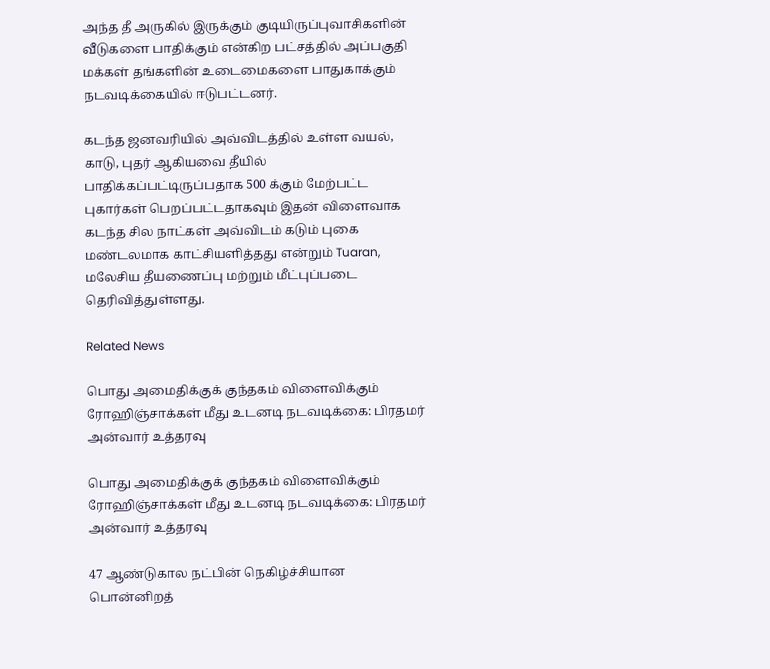அந்த தீ அருகில் இருக்கும் குடியிருப்புவாசிகளின் வீடுகளை பாதிக்கும் என்கிற பட்சத்தில் அப்பகுதி மக்கள் தங்களின் உடைமைகளை பாதுகாக்கும் நடவடிக்கையில் ஈடுபட்டனர்.

கடந்த ஜனவரியில் அவ்விடத்தில் உள்ள வயல், காடு, புதர் ஆகியவை தீயில் பாதிக்கப்பட்டிருப்பதாக 500 க்கும் மேற்பட்ட புகார்கள் பெறப்பட்டதாகவும் இதன் விளைவாக கடந்த சில நாட்கள் அவ்விடம் கடும் புகை மண்டலமாக காட்சியளித்தது என்றும் Tuaran, மலேசிய தீயணைப்பு மற்றும் மீட்புப்படை தெரிவித்துள்ளது.

Related News

பொது அமைதிக்குக் குந்தகம் விளைவிக்கும் ரோஹிஞ்சாக்கள் மீது உடனடி நடவடிக்கை: பிரதமர் அன்வார் உத்தரவு

பொது அமைதிக்குக் குந்தகம் விளைவிக்கும் ரோஹிஞ்சாக்கள் மீது உடனடி நடவடிக்கை: பிரதமர் அன்வார் உத்தரவு

47 ஆண்டுகால நட்பின் நெகிழ்ச்சியான பொன்னிறத்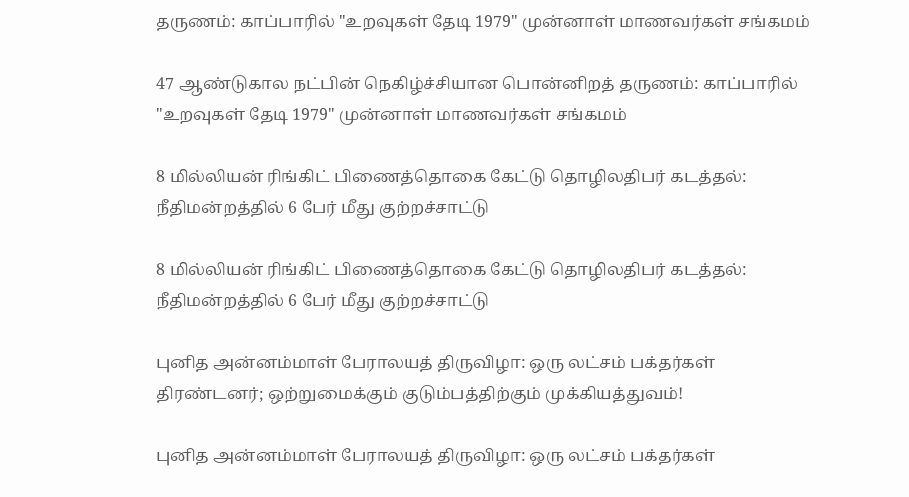தருணம்: காப்பாரில் "உறவுகள் தேடி 1979" முன்னாள் மாணவர்கள் சங்கமம்

47 ஆண்டுகால நட்பின் நெகிழ்ச்சியான பொன்னிறத் தருணம்: காப்பாரில் "உறவுகள் தேடி 1979" முன்னாள் மாணவர்கள் சங்கமம்

8 மில்லியன் ரிங்கிட் பிணைத்தொகை கேட்டு தொழிலதிபர் கடத்தல்: நீதிமன்றத்தில் 6 பேர் மீது குற்றச்சாட்டு

8 மில்லியன் ரிங்கிட் பிணைத்தொகை கேட்டு தொழிலதிபர் கடத்தல்: நீதிமன்றத்தில் 6 பேர் மீது குற்றச்சாட்டு

புனித அன்னம்மாள் பேராலயத் திருவிழா: ஒரு லட்சம் பக்தர்கள் திரண்டனர்; ஒற்றுமைக்கும் குடும்பத்திற்கும் முக்கியத்துவம்!

புனித அன்னம்மாள் பேராலயத் திருவிழா: ஒரு லட்சம் பக்தர்கள்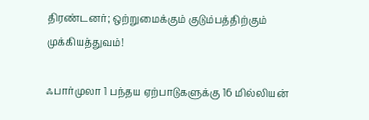திரண்டனர்; ஒற்றுமைக்கும் குடும்பத்திற்கும் முக்கியத்துவம்!

ஃபார்முலா 1 பந்தய ஏற்பாடுகளுக்கு 16 மில்லியன்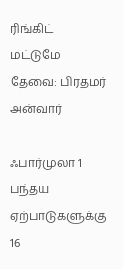ரிங்கிட் மட்டுமே தேவை: பிரதமர் அன்வார்

ஃபார்முலா 1 பந்தய ஏற்பாடுகளுக்கு 16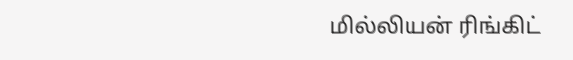மில்லியன் ரிங்கிட்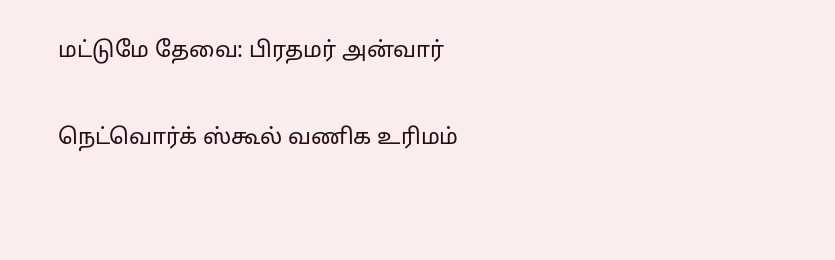மட்டுமே தேவை: பிரதமர் அன்வார்

நெட்வொர்க் ஸ்கூல் வணிக உரிமம்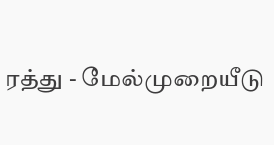ரத்து - மேல்முறையீடு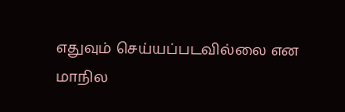எதுவும் செய்யப்படவில்லை என மாநில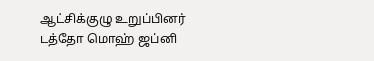ஆட்சிக்குழு உறுப்பினர் டத்தோ மொஹ் ஜப்னி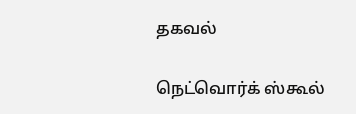தகவல்

நெட்வொர்க் ஸ்கூல்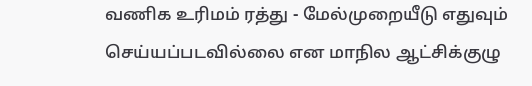வணிக உரிமம் ரத்து - மேல்முறையீடு எதுவும் செய்யப்படவில்லை என மாநில ஆட்சிக்குழு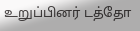உறுப்பினர் டத்தோ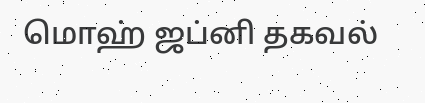மொஹ் ஜப்னி தகவல்